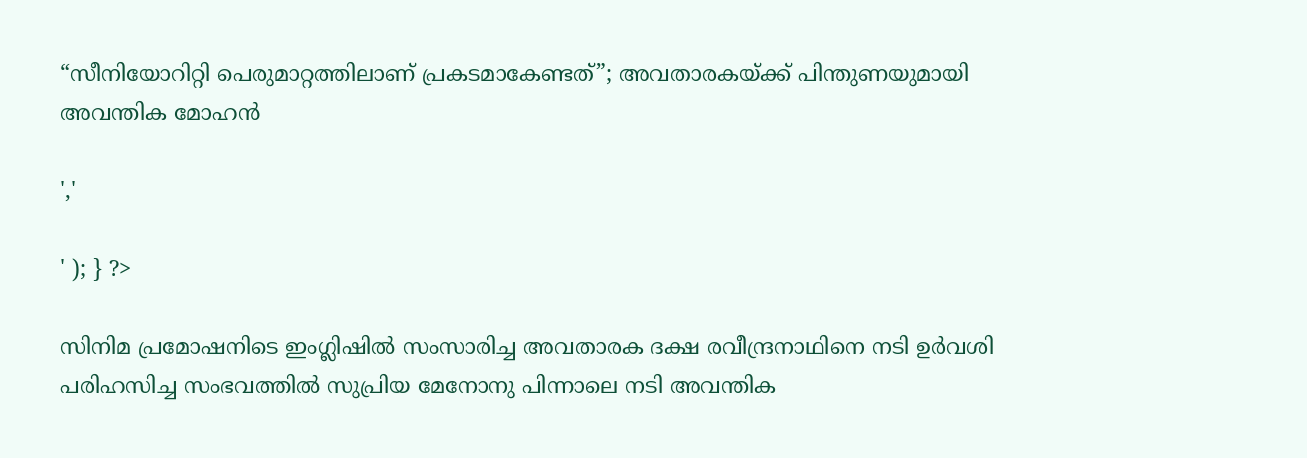“സീനിയോറിറ്റി പെരുമാറ്റത്തിലാണ് പ്രകടമാകേണ്ടത്”; അവതാരകയ്ക്ക് പിന്തുണയുമായി അവന്തിക മോഹൻ

','

' ); } ?>

സിനിമ പ്രമോഷനിടെ ഇംഗ്ലിഷിൽ സംസാരിച്ച അവതാരക ദക്ഷ രവീന്ദ്രനാഥിനെ നടി ഉർവശി പരിഹസിച്ച സംഭവത്തിൽ സുപ്രിയ മേനോനു പിന്നാലെ നടി അവന്തിക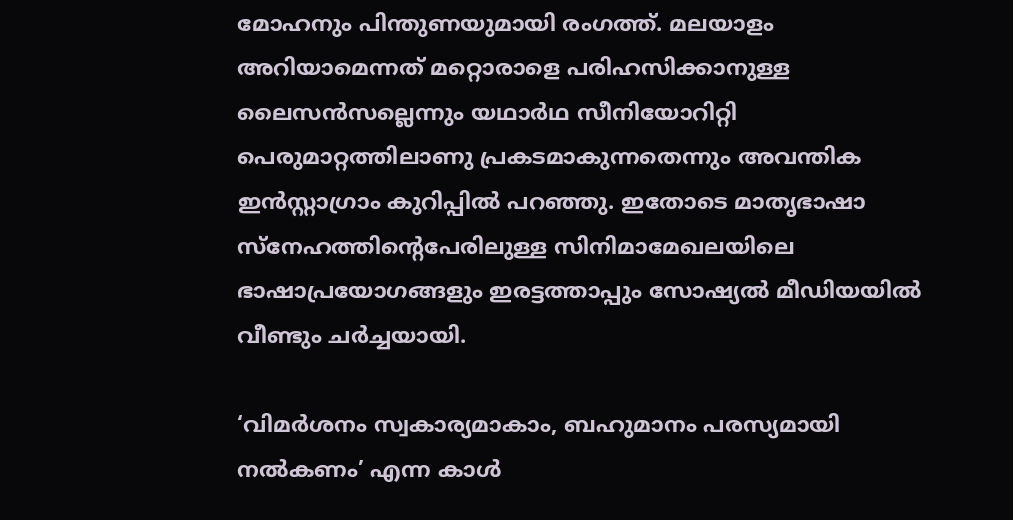മോഹനും പിന്തുണയുമായി രംഗത്ത്. മലയാളം അറിയാമെന്നത് മറ്റൊരാളെ പരിഹസിക്കാനുള്ള ലൈസൻസല്ലെന്നും യഥാർഥ സീനിയോറിറ്റി പെരുമാറ്റത്തിലാണു പ്രകടമാകുന്നതെന്നും അവന്തിക ഇൻസ്റ്റാഗ്രാം കുറിപ്പിൽ പറഞ്ഞു. ഇതോടെ മാതൃഭാഷാ സ്നേഹത്തിന്റെപേരിലുള്ള സിനിമാമേഖലയിലെ ഭാഷാപ്രയോഗങ്ങളും ഇരട്ടത്താപ്പും സോഷ്യൽ മീഡിയയിൽ വീണ്ടും ചർച്ചയായി.

‘വിമർശനം സ്വകാര്യമാകാം, ബഹുമാനം പരസ്യമായി നൽകണം’ എന്ന കാൾ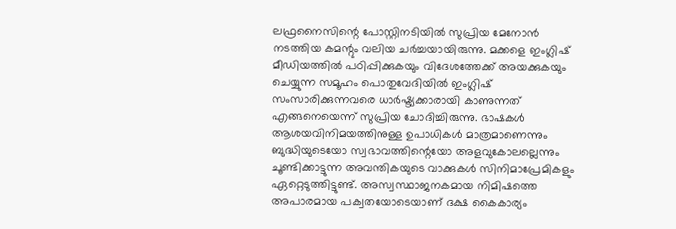ലഫ്രനൈസിന്റെ പോസ്റ്റിനടിയിൽ സുപ്രിയ മേനോൻ നടത്തിയ കമന്റും വലിയ ചർച്ചയായിരുന്നു. മക്കളെ ഇംഗ്ലിഷ് മീഡിയത്തിൽ പഠിപ്പിക്കുകയും വിദേശത്തേക്ക് അയക്കുകയും ചെയ്യുന്ന സമൂഹം പൊതുവേദിയിൽ ഇംഗ്ലിഷ് സംസാരിക്കുന്നവരെ ധാർഷ്ട്യക്കാരായി കാണുന്നത് എങ്ങനെയെന്ന് സുപ്രിയ ചോദിച്ചിരുന്നു. ഭാഷകൾ ആശയവിനിമയത്തിനുള്ള ഉപാധികൾ മാത്രമാണെന്നും ബുദ്ധിയുടെയോ സ്വഭാവത്തിന്റെയോ അളവുകോലല്ലെന്നും ചൂണ്ടിക്കാട്ടുന്ന അവന്തികയുടെ വാക്കുകൾ സിനിമാപ്രേമികളും ഏറ്റെടുത്തിട്ടുണ്ട്. അസ്വസ്ഥാജനകമായ നിമിഷത്തെ അപാരമായ പക്വതയോടെയാണ് ദക്ഷ കൈകാര്യം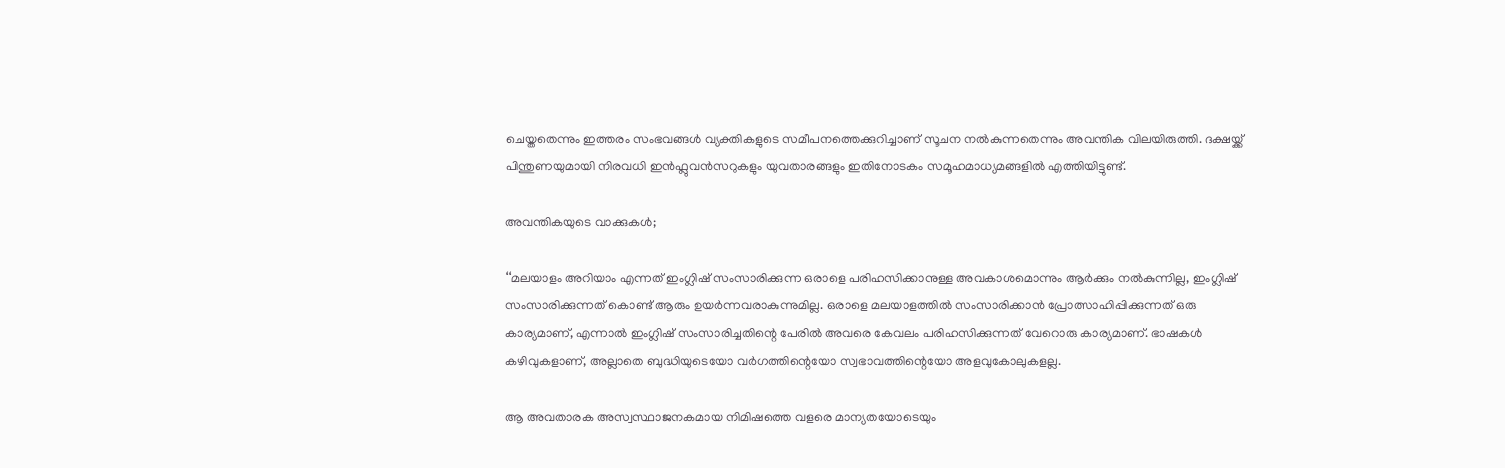ചെയ്തതെന്നും ഇത്തരം സംഭവങ്ങൾ വ്യക്തികളുടെ സമീപനത്തെക്കുറിച്ചാണ് സൂചന നൽകുന്നതെന്നും അവന്തിക വിലയിരുത്തി. ദക്ഷയ്ക്ക് പിന്തുണയുമായി നിരവധി ഇൻഫ്ലുവൻസറുകളും യുവതാരങ്ങളും ഇതിനോടകം സമൂഹമാധ്യമങ്ങളിൽ എത്തിയിട്ടുണ്ട്.

അവന്തികയുടെ വാക്കുകൾ;

‘‘മലയാളം അറിയാം എന്നത് ഇംഗ്ലിഷ് സംസാരിക്കുന്ന ഒരാളെ പരിഹസിക്കാനുള്ള അവകാശമൊന്നും ആർക്കും നൽകുന്നില്ല, ഇംഗ്ലിഷ് സംസാരിക്കുന്നത് കൊണ്ട് ആരും ഉയർന്നവരാകുന്നുമില്ല. ഒരാളെ മലയാളത്തിൽ സംസാരിക്കാൻ പ്രോത്സാഹിപ്പിക്കുന്നത് ഒരു കാര്യമാണ്, എന്നാൽ ഇംഗ്ലിഷ് സംസാരിച്ചതിന്റെ പേരിൽ അവരെ കേവലം പരിഹസിക്കുന്നത് വേറൊരു കാര്യമാണ്. ഭാഷകൾ കഴിവുകളാണ്, അല്ലാതെ ബുദ്ധിയുടെയോ വർഗത്തിന്റെയോ സ്വഭാവത്തിന്റെയോ അളവുകോലുകളല്ല.

ആ അവതാരക അസ്വസ്ഥാജനകമായ നിമിഷത്തെ വളരെ മാന്യതയോടെയും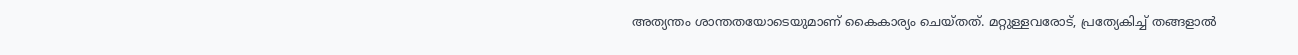അത്യന്തം ശാന്തതയോടെയുമാണ് കൈകാര്യം ചെയ്തത്. മറ്റുള്ളവരോട്, പ്രത്യേകിച്ച് തങ്ങളാൽ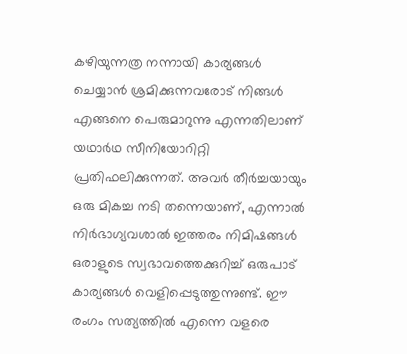കഴിയുന്നത്ര നന്നായി കാര്യങ്ങൾ ചെയ്യാൻ ശ്രമിക്കുന്നവരോട് നിങ്ങൾ എങ്ങനെ പെരുമാറുന്നു എന്നതിലാണ് യഥാർഥ സീനിയോറിറ്റി പ്രതിഫലിക്കുന്നത്. അവർ തീർച്ചയായും ഒരു മികച്ച നടി തന്നെയാണ്, എന്നാൽ നിർഭാഗ്യവശാൽ ഇത്തരം നിമിഷങ്ങൾ ഒരാളുടെ സ്വഭാവത്തെക്കുറിച്ച് ഒരുപാട് കാര്യങ്ങൾ വെളിപ്പെടുത്തുന്നുണ്ട്. ഈ രംഗം സത്യത്തിൽ എന്നെ വളരെ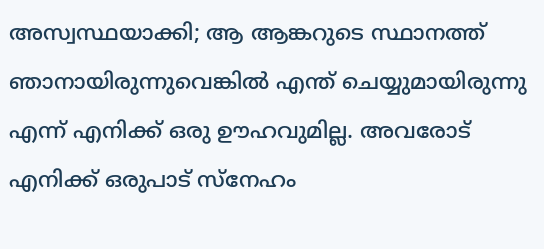അസ്വസ്ഥയാക്കി; ആ ആങ്കറുടെ സ്ഥാനത്ത് ഞാനായിരുന്നുവെങ്കിൽ എന്ത് ചെയ്യുമായിരുന്നു എന്ന് എനിക്ക് ഒരു ഊഹവുമില്ല. അവരോട് എനിക്ക് ഒരുപാട് സ്നേഹം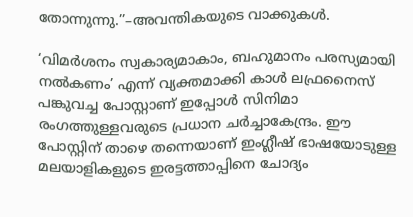തോന്നുന്നു.’’–അവന്തികയുടെ വാക്കുകൾ.

‘വിമർശനം സ്വകാര്യമാകാം, ബഹുമാനം പരസ്യമായി നൽകണം’ എന്ന് വ്യക്തമാക്കി കാൾ ലഫ്രനൈസ് പങ്കുവച്ച പോസ്റ്റാണ് ഇപ്പോൾ സിനിമാ രംഗത്തുള്ളവരുടെ പ്രധാന ചർച്ചാകേന്ദ്രം. ഈ പോസ്റ്റിന് താഴെ തന്നെയാണ് ഇംഗ്ലീഷ് ഭാഷയോടുള്ള മലയാളികളുടെ ഇരട്ടത്താപ്പിനെ ചോദ്യം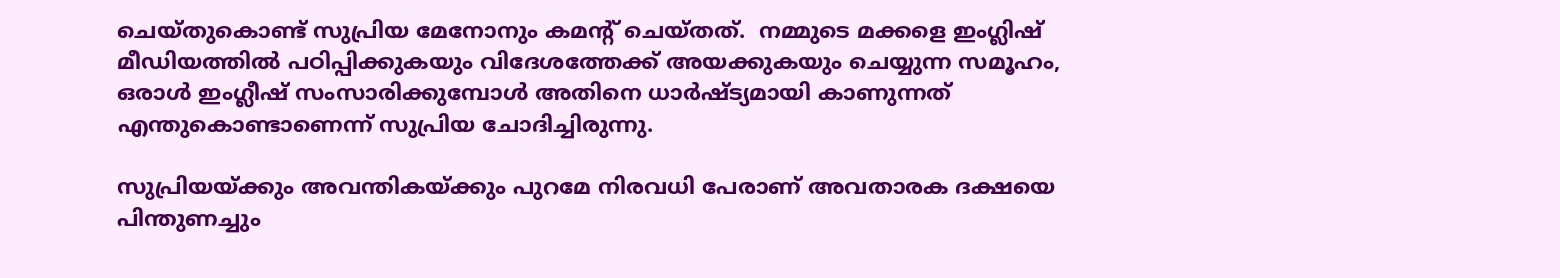ചെയ്തുകൊണ്ട് സുപ്രിയ മേനോനും കമന്റ് ചെയ്തത്.  നമ്മുടെ മക്കളെ ഇംഗ്ലിഷ് മീഡിയത്തിൽ പഠിപ്പിക്കുകയും വിദേശത്തേക്ക് അയക്കുകയും ചെയ്യുന്ന സമൂഹം, ഒരാൾ ഇംഗ്ലീഷ് സംസാരിക്കുമ്പോൾ അതിനെ ധാർഷ്ട്യമായി കാണുന്നത് എന്തുകൊണ്ടാണെന്ന് സുപ്രിയ ചോദിച്ചിരുന്നു.

സുപ്രിയയ്ക്കും അവന്തികയ്ക്കും പുറമേ നിരവധി പേരാണ് അവതാരക ദക്ഷയെ പിന്തുണച്ചും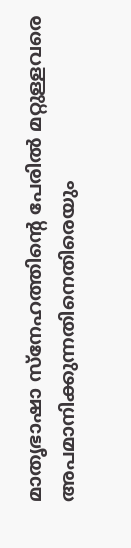മാതൃഭാഷാ സ്നേഹത്തിന്റെ പേരിൽ മറ്റുള്ളവരെ അപമാനിക്കുന്നതിനെതിരെയും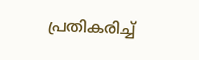പ്രതികരിച്ച്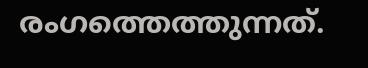രംഗത്തെത്തുന്നത്.